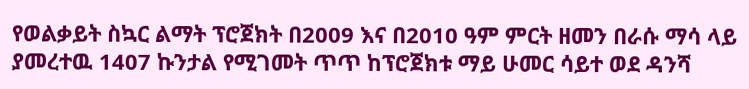የወልቃይት ስኳር ልማት ፕሮጀክት በ2009 እና በ2010 ዓም ምርት ዘመን በራሱ ማሳ ላይ ያመረተዉ 1407 ኩንታል የሚገመት ጥጥ ከፕሮጀክቱ ማይ ሁመር ሳይተ ወደ ዳንሻ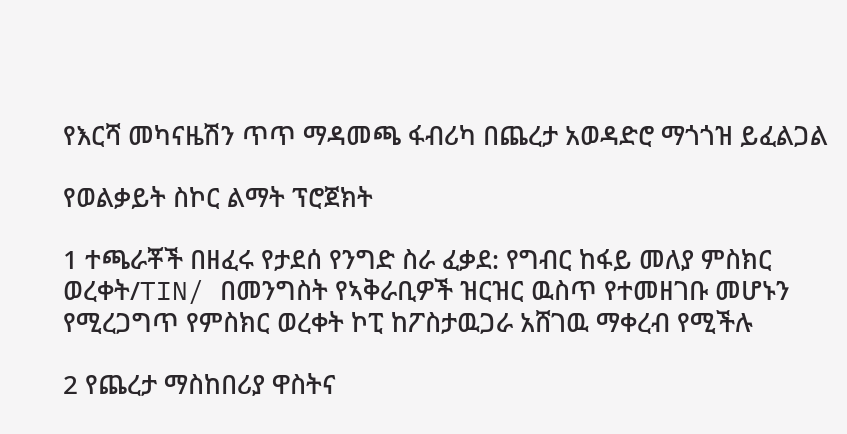የእርሻ መካናዜሽን ጥጥ ማዳመጫ ፋብሪካ በጨረታ አወዳድሮ ማጎጎዝ ይፈልጋል

የወልቃይት ስኮር ልማት ፕሮጀክት

1 ተጫራቾች በዘፈሩ የታደሰ የንግድ ስራ ፈቃደ: የግብር ከፋይ መለያ ምስክር ወረቀት/TIN/ በመንግስት የኣቅራቢዎች ዝርዝር ዉስጥ የተመዘገቡ መሆኑን የሚረጋግጥ የምስክር ወረቀት ኮፒ ከፖስታዉጋራ አሸገዉ ማቀረብ የሚችሉ

2 የጨረታ ማስከበሪያ ዋስትና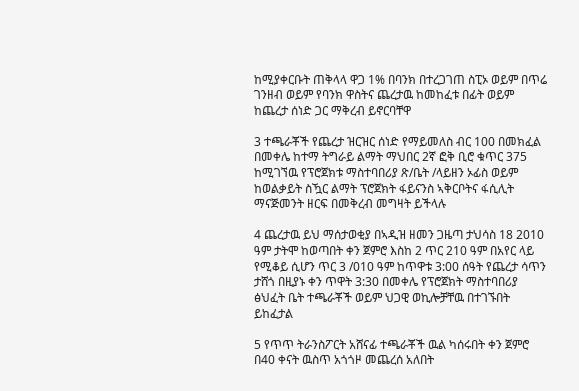ከሚያቀርቡት ጠቅላላ ዋጋ 1% በባንክ በተረጋገጠ ስፒኦ ወይም በጥሬ ገንዘብ ወይም የባንክ ዋስትና ጨረታዉ ከመከፈቱ በፊት ወይም ከጨረታ ሰነድ ጋር ማቅረብ ይኖርባቸዋ

3 ተጫራቾች የጨረታ ዝርዝር ሰነድ የማይመለስ ብር 100 በመክፈል በመቀሌ ከተማ ትግራይ ልማት ማህበር 2ኛ ፎቅ ቢሮ ቁጥር 375 ከሚገኘዉ የፕሮጀክቱ ማስተባበሪያ ጽ/ቤት /ላይዘን ኦፊስ ወይም ከወልቃይት ስዃር ልማት ፕሮጀክት ፋይናንስ ኣቅርቦትና ፋሲሊት ማናጅመንት ዘርፍ በመቅረብ መግዛት ይችላሉ

4 ጨረታዉ ይህ ማሰታወቂያ በኣዲዝ ዘመን ጋዜጣ ታህሳስ 18 2010 ዓም ታትሞ ከወጣበት ቀን ጀምሮ እስከ 2 ጥር 210 ዓም በአየር ላይ የሚቆይ ሲሆን ጥር 3 /010 ዓም ከጥዋቱ 3:00 ሰዓት የጨረታ ሳጥን ታሸጎ በዚያኑ ቀን ጥዋት 3:30 በመቀሌ የፕሮጀክት ማስተባበሪያ ፅህፈት ቤት ተጫራቾች ወይም ህጋዊ ወኪሎቻቸዉ በተገኙበት ይከፈታል

5 የጥጥ ትራንስፖርት አሸናፊ ተጫራቾች ዉል ካሰሩበት ቀን ጀምሮ በ40 ቀናት ዉስጥ አጎጎዞ መጨረሰ አለበት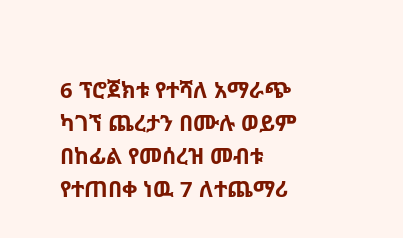6 ፕሮጀክቱ የተሻለ አማራጭ ካገኘ ጨረታን በሙሉ ወይም በከፊል የመሰረዝ መብቱ የተጠበቀ ነዉ 7 ለተጨማሪ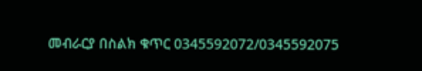መብራርያ በስልክ ቁጥር 0345592072/0345592075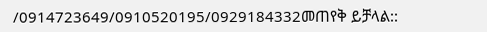/0914723649/0910520195/0929184332መጠየቅ ይቻላል::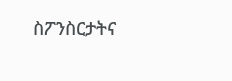ስፖንስርታትና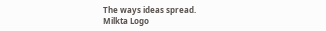The ways ideas spread.
Milkta Logo